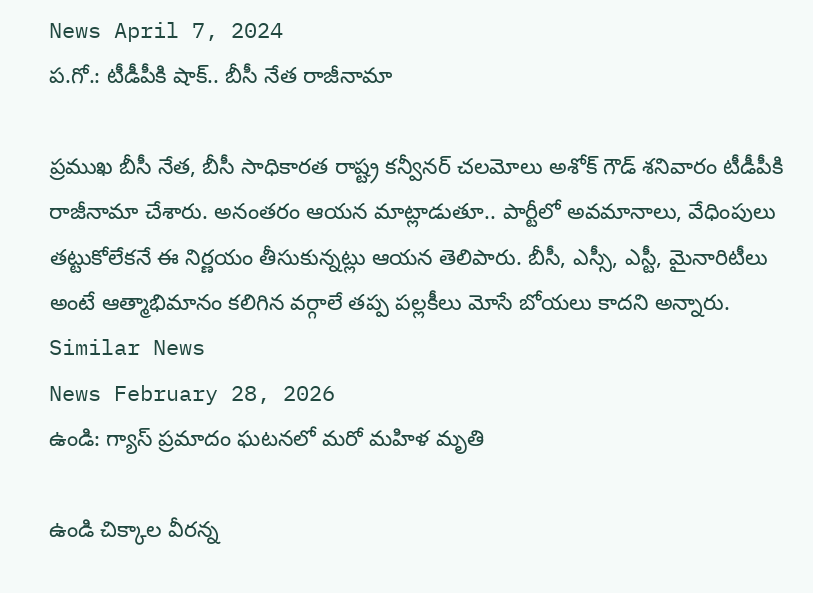News April 7, 2024
ప.గో.: టీడీపీకి షాక్.. బీసీ నేత రాజీనామా

ప్రముఖ బీసీ నేత, బీసీ సాధికారత రాష్ట్ర కన్వీనర్ చలమోలు అశోక్ గౌడ్ శనివారం టీడీపీకి రాజీనామా చేశారు. అనంతరం ఆయన మాట్లాడుతూ.. పార్టీలో అవమానాలు, వేధింపులు తట్టుకోలేకనే ఈ నిర్ణయం తీసుకున్నట్లు ఆయన తెలిపారు. బీసీ, ఎస్సీ, ఎస్టీ, మైనారిటీలు అంటే ఆత్మాభిమానం కలిగిన వర్గాలే తప్ప పల్లకీలు మోసే బోయలు కాదని అన్నారు.
Similar News
News February 28, 2026
ఉండి: గ్యాస్ ప్రమాదం ఘటనలో మరో మహిళ మృతి

ఉండి చిక్కాల వీరన్న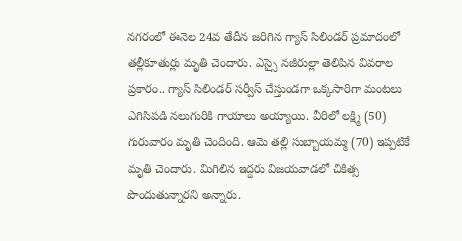నగరంలో ఈనెల 24వ తేదీన జరిగిన గ్యాస్ సిలిండర్ ప్రమాదంలో తల్లీకూతుర్లు మృతి చెందారు. ఎస్సై నజీరుల్లా తెలిపిన వివరాల ప్రకారం.. గ్యాస్ సిలిండర్ సర్వీస్ చేస్తుండగా ఒక్కసారిగా మంటలు ఎగిసిపడి నలుగురికి గాయాలు అయ్యాయి. వీరిలో లక్ష్మి (50) గురువారం మృతి చెందింది. ఆమె తల్లి సుబ్బాయమ్మ (70) ఇప్పటికే మృతి చెందారు. మిగిలిన ఇద్దరు విజయవాడలో చికిత్స పొందుతున్నారని అన్నారు.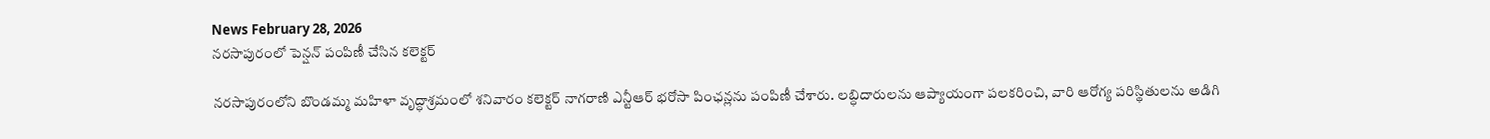News February 28, 2026
నరసాపురంలో పెన్షన్ పంపిణీ చేసిన కలెక్టర్

నరసాపురంలోని బొండమ్మ మహిళా వృద్ధాశ్రమంలో శనివారం కలెక్టర్ నాగరాణి ఎన్టీఆర్ భరోసా పింఛన్లను పంపిణీ చేశారు. లబ్ధిదారులను ఆప్యాయంగా పలకరించి, వారి ఆరోగ్య పరిస్థితులను అడిగి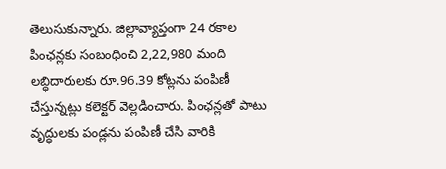తెలుసుకున్నారు. జిల్లావ్యాప్తంగా 24 రకాల పింఛన్లకు సంబంధించి 2,22,980 మంది లబ్ధిదారులకు రూ.96.39 కోట్లను పంపిణీ చేస్తున్నట్లు కలెక్టర్ వెల్లడించారు. పింఛన్లతో పాటు వృద్ధులకు పండ్లను పంపిణీ చేసి వారికి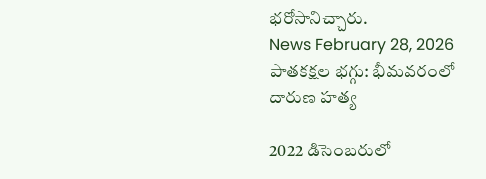భరోసానిచ్చారు.
News February 28, 2026
పాతకక్షల భగ్గు: భీమవరంలో దారుణ హత్య

2022 డిసెంబరులో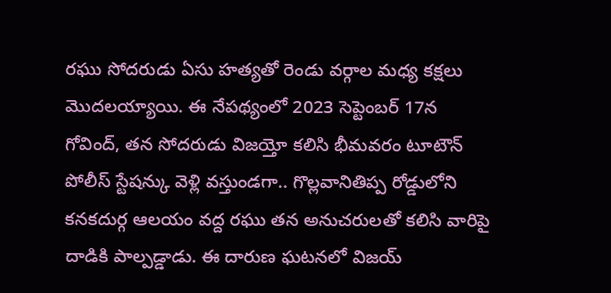రఘు సోదరుడు ఏసు హత్యతో రెండు వర్గాల మధ్య కక్షలు మొదలయ్యాయి. ఈ నేపథ్యంలో 2023 సెప్టెంబర్ 17న గోవింద్, తన సోదరుడు విజయ్తో కలిసి భీమవరం టూటౌన్ పోలీస్ స్టేషన్కు వెళ్లి వస్తుండగా.. గొల్లవానితిప్ప రోడ్డులోని కనకదుర్గ ఆలయం వద్ద రఘు తన అనుచరులతో కలిసి వారిపై దాడికి పాల్పడ్డాడు. ఈ దారుణ ఘటనలో విజయ్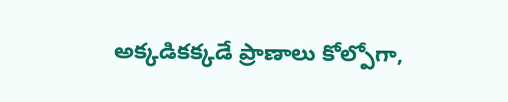అక్కడికక్కడే ప్రాణాలు కోల్పోగా,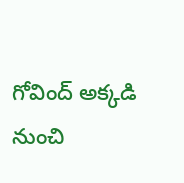గోవింద్ అక్కడి నుంచి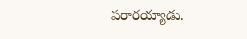పరారయ్యాడు.